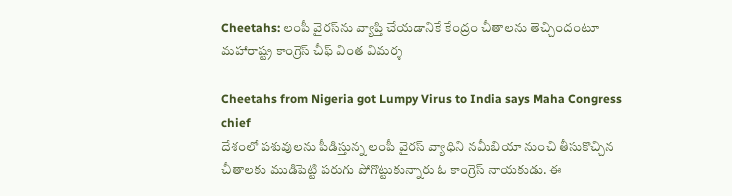Cheetahs: లంపీ వైర‌స్‌ను వ్యాప్తి చేయ‌డానికే కేంద్రం చీతాల‌ను తెచ్చిందంటూ మ‌హారాష్ట్ర కాంగ్రెస్ చీఫ్ వింత విమ‌ర్శ‌

Cheetahs from Nigeria got Lumpy Virus to India says Maha Congress chief
దేశంలో పశువులను పీడిస్తున్న లంపీ వైరస్ వ్యాధిని న‌మీబియా నుంచి తీసుకొచ్చిన చీతాలకు ముడిపెట్టి పరుగు పోగొట్టుకున్నారు ఓ కాంగ్రెస్ నాయ‌కుడు. ఈ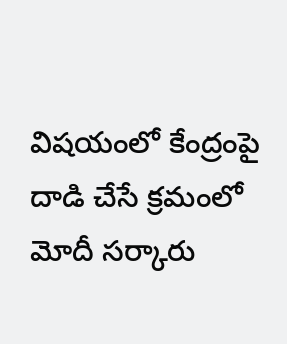విష‌యంలో కేంద్రంపై దాడి చేసే క్ర‌మంలో మోదీ స‌ర్కారు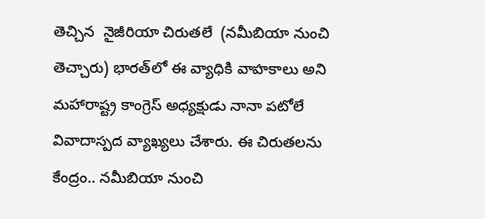తెచ్చిన  నైజీరియా చిరుతలే  (న‌మీబియా నుంచి తెచ్చారు) భార‌త్‌లో ఈ వ్యాధికి వాహ‌కాలు అని మహారాష్ట్ర కాంగ్రెస్ అధ్యక్షుడు నానా పటోలే వివాదాస్ప‌ద వ్యాఖ్య‌లు చేశారు. ఈ చిరుత‌ల‌ను కేంద్రం.. న‌మీబియా నుంచి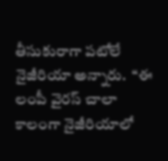తీసుకురాగా ప‌టోలే నైజీరియా అన్నారు.  “ఈ లంపీ వైరస్ చాలా కాలంగా నైజీరియాలో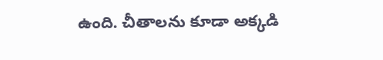ఉంది. చీతాల‌ను కూడా అక్కడి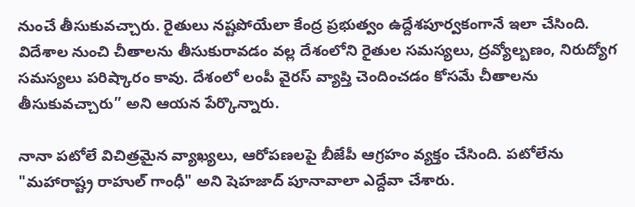నుంచే తీసుకువచ్చారు. రైతులు నష్టపోయేలా కేంద్ర ప్రభుత్వం ఉద్దేశపూర్వకంగానే ఇలా చేసింది. విదేశాల నుంచి చీతాలను తీసుకురావడం వల్ల దేశంలోని రైతుల సమస్యలు, ద్రవ్యోల్బణం, నిరుద్యోగ సమస్యలు పరిష్కారం కావు. దేశంలో లంపీ వైరస్ వ్యాప్తి చెందించ‌డం కోసమే చీతాల‌ను తీసుకువచ్చారు” అని ఆయ‌న‌ పేర్కొన్నారు.

నానా పటోలే విచిత్రమైన వ్యాఖ్యలు, ఆరోపణలపై బీజేపీ ఆగ్ర‌హం వ్య‌క్తం చేసింది. పటోలేను "మహారాష్ట్ర రాహుల్ గాంధీ" అని షెహజాద్ పూనావాలా ఎద్దేవా చేశారు.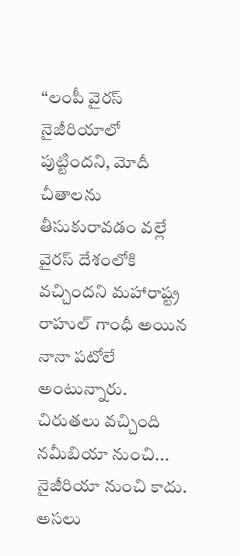“లంపీ వైరస్ నైజీరియాలో పుట్టిందని, మోదీ చీతాలను తీసుకురావడం వల్లే  వైర‌స్ దేశంలోకి వచ్చిందని మహారాష్ట్ర రాహుల్ గాంధీ అయిన నానా పటోలే అంటున్నారు. చిరుతలు వ‌చ్చింది నమీబియా నుంచి... నైజీరియా నుంచి కాదు. అసలు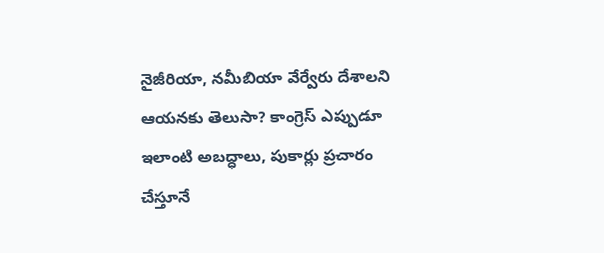నైజీరియా, నమీబియా వేర్వేరు దేశాలని ఆయ‌న‌కు తెలుసా? కాంగ్రెస్ ఎప్పుడూ ఇలాంటి అబద్ధాలు, పుకార్లు ప్రచారం చేస్తూనే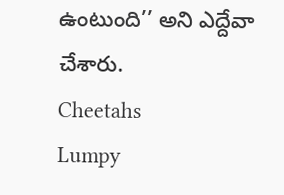ఉంటుంది’’ అని ఎద్దేవా చేశారు.
Cheetahs
Lumpy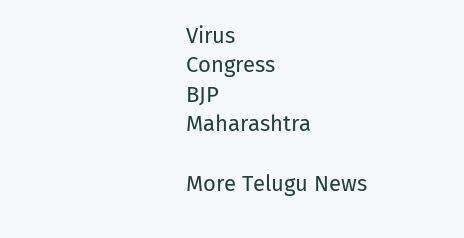Virus
Congress
BJP
Maharashtra

More Telugu News